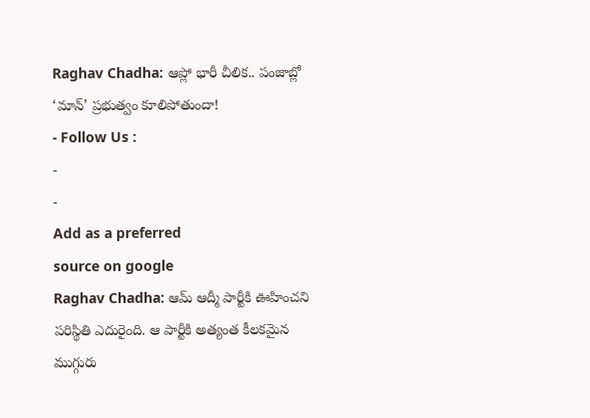Raghav Chadha: ఆప్లో భారీ చీలిక.. పంజాబ్లో ‘మాన్’ ప్రభుత్వం కూలిపోతుందా!
- Follow Us :
-
-
Add as a preferred
source on google
Raghav Chadha: ఆమ్ ఆద్మీ పార్టీకి ఊహించని పరిస్థితి ఎదురైంది. ఆ పార్టీకి అత్యంత కీలకమైన ముగ్గురు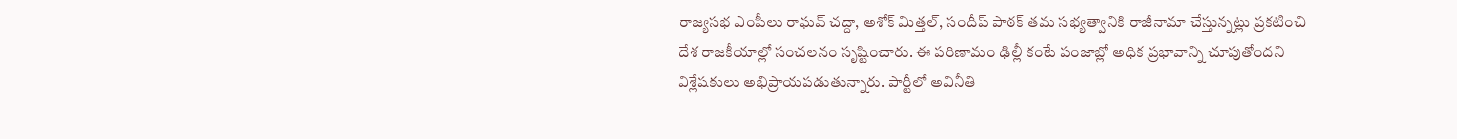రాజ్యసభ ఎంపీలు రాఘవ్ చద్దా, అశోక్ మిత్తల్, సందీప్ పాఠక్ తమ సభ్యత్వానికి రాజీనామా చేస్తున్నట్లు ప్రకటించి దేశ రాజకీయాల్లో సంచలనం సృష్టించారు. ఈ పరిణామం ఢిల్లీ కంటే పంజాబ్లో అధిక ప్రభావాన్ని చూపుతోందని విశ్లేషకులు అభిప్రాయపడుతున్నారు. పార్టీలో అవినీతి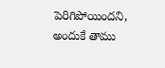పెరిగిపోయిందని, అందుకే తాము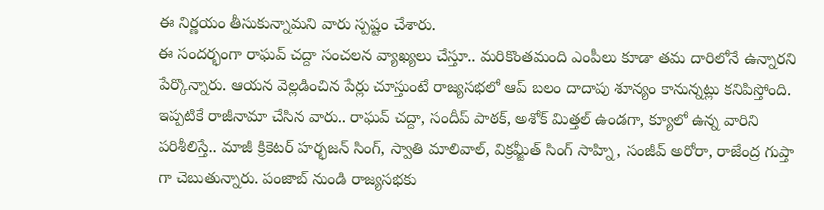ఈ నిర్ణయం తీసుకున్నామని వారు స్పష్టం చేశారు.
ఈ సందర్భంగా రాఘవ్ చద్దా సంచలన వ్యాఖ్యలు చేస్తూ.. మరికొంతమంది ఎంపీలు కూడా తమ దారిలోనే ఉన్నారని పేర్కొన్నారు. ఆయన వెల్లడించిన పేర్లు చూస్తుంటే రాజ్యసభలో ఆప్ బలం దాదాపు శూన్యం కానున్నట్లు కనిపిస్తోంది. ఇప్పటికే రాజీనామా చేసిన వారు.. రాఘవ్ చద్దా, సందీప్ పాఠక్, అశోక్ మిత్తల్ ఉండగా, క్యూలో ఉన్న వారిని పరిశీలిస్తే.. మాజీ క్రికెటర్ హర్భజన్ సింగ్, స్వాతి మాలివాల్, విక్రమ్జీత్ సింగ్ సాహ్ని, సంజీవ్ అరోరా, రాజేంద్ర గుప్తా గా చెబుతున్నారు. పంజాబ్ నుండి రాజ్యసభకు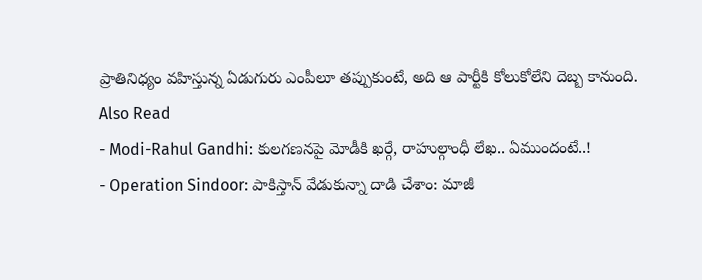ప్రాతినిధ్యం వహిస్తున్న ఏడుగురు ఎంపీలూ తప్పుకుంటే, అది ఆ పార్టీకి కోలుకోలేని దెబ్బ కానుంది.
Also Read
- Modi-Rahul Gandhi: కులగణనపై మోడీకి ఖర్గే, రాహుల్గాంధీ లేఖ.. ఏముందంటే..!
- Operation Sindoor: పాకిస్తాన్ వేడుకున్నా దాడి చేశాం: మాజీ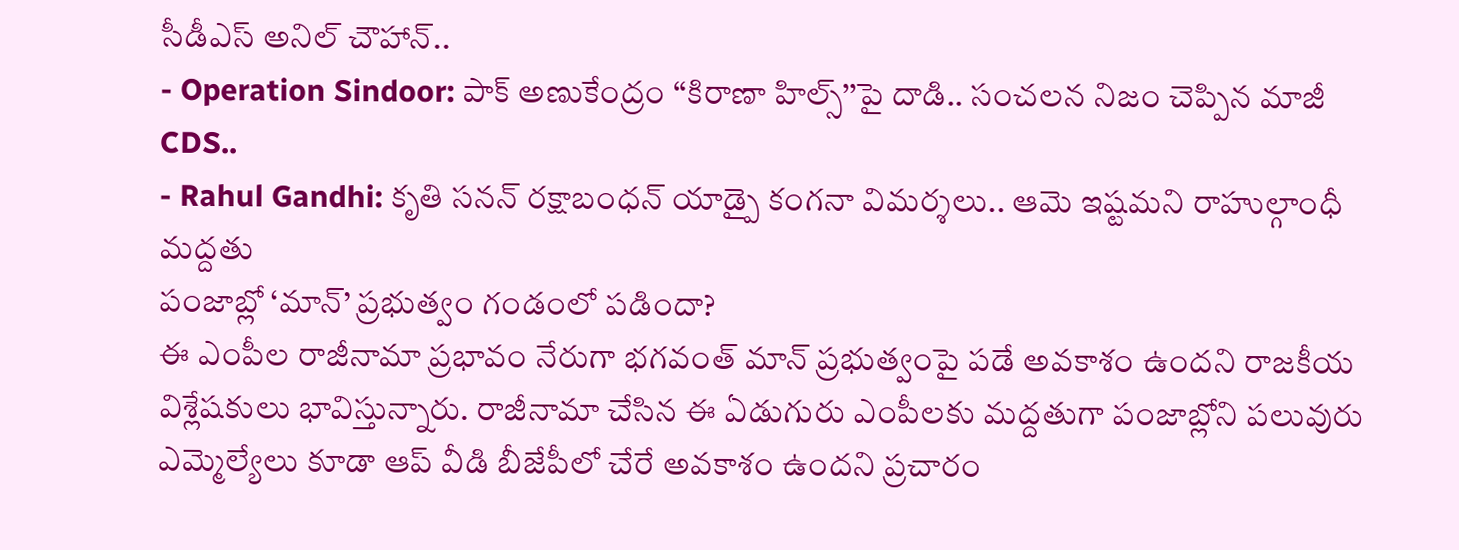సీడీఎస్ అనిల్ చౌహాన్..
- Operation Sindoor: పాక్ అణుకేంద్రం ‘‘కిరాణా హిల్స్’’పై దాడి.. సంచలన నిజం చెప్పిన మాజీ CDS..
- Rahul Gandhi: కృతి సనన్ రక్షాబంధన్ యాడ్పై కంగనా విమర్శలు.. ఆమె ఇష్టమని రాహుల్గాంధీ మద్దతు
పంజాబ్లో ‘మాన్’ ప్రభుత్వం గండంలో పడిందా?
ఈ ఎంపీల రాజీనామా ప్రభావం నేరుగా భగవంత్ మాన్ ప్రభుత్వంపై పడే అవకాశం ఉందని రాజకీయ విశ్లేషకులు భావిస్తున్నారు. రాజీనామా చేసిన ఈ ఏడుగురు ఎంపీలకు మద్దతుగా పంజాబ్లోని పలువురు ఎమ్మెల్యేలు కూడా ఆప్ వీడి బీజేపీలో చేరే అవకాశం ఉందని ప్రచారం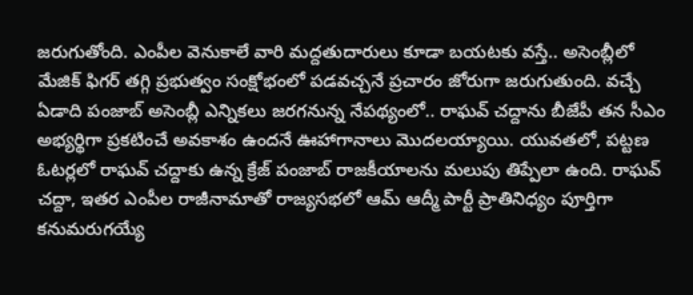జరుగుతోంది. ఎంపీల వెనుకాలే వారి మద్దతుదారులు కూడా బయటకు వస్తే.. అసెంబ్లీలో మేజిక్ ఫిగర్ తగ్గి ప్రభుత్వం సంక్షోభంలో పడవచ్చనే ప్రచారం జోరుగా జరుగుతుంది. వచ్చే ఏడాది పంజాబ్ అసెంబ్లీ ఎన్నికలు జరగనున్న నేపథ్యంలో.. రాఘవ్ చద్దాను బీజేపీ తన సీఎం అభ్యర్థిగా ప్రకటించే అవకాశం ఉందనే ఊహాగానాలు మొదలయ్యాయి. యువతలో, పట్టణ ఓటర్లలో రాఘవ్ చద్దాకు ఉన్న క్రేజ్ పంజాబ్ రాజకీయాలను మలుపు తిప్పేలా ఉంది. రాఘవ్ చద్దా, ఇతర ఎంపీల రాజీనామాతో రాజ్యసభలో ఆమ్ ఆద్మీ పార్టీ ప్రాతినిధ్యం పూర్తిగా కనుమరుగయ్యే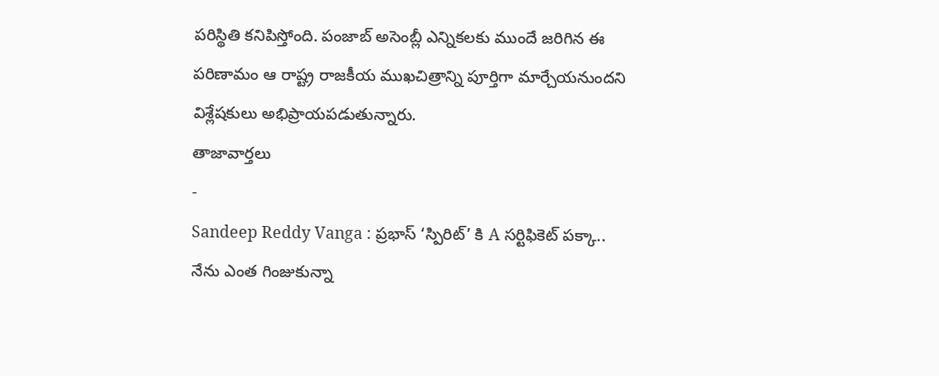పరిస్థితి కనిపిస్తోంది. పంజాబ్ అసెంబ్లీ ఎన్నికలకు ముందే జరిగిన ఈ పరిణామం ఆ రాష్ట్ర రాజకీయ ముఖచిత్రాన్ని పూర్తిగా మార్చేయనుందని విశ్లేషకులు అభిప్రాయపడుతున్నారు.
తాజావార్తలు
-
Sandeep Reddy Vanga : ప్రభాస్ ‘స్పిరిట్’ కి A సర్టిఫికెట్ పక్కా.. నేను ఎంత గింజుకున్నా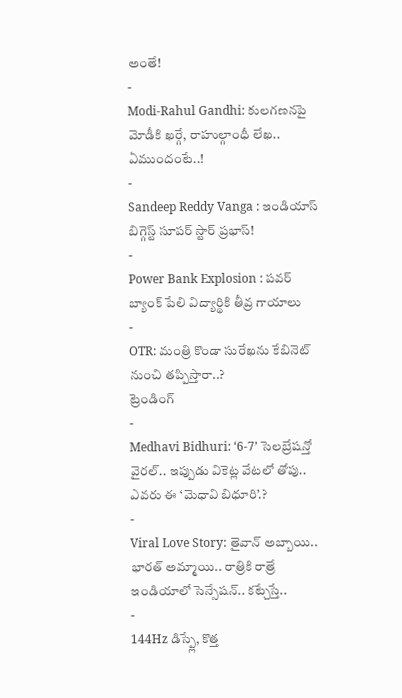అంతే!
-
Modi-Rahul Gandhi: కులగణనపై మోడీకి ఖర్గే, రాహుల్గాంధీ లేఖ.. ఏముందంటే..!
-
Sandeep Reddy Vanga : ఇండియాస్ బిగ్గెస్ట్ సూపర్ స్టార్ ప్రభాస్!
-
Power Bank Explosion : పవర్ బ్యాంక్ పేలి విద్యార్థికి తీవ్ర గాయాలు
-
OTR: మంత్రి కొండా సురేఖను కేబినెట్ నుంచి తప్పిస్తారా..?
ట్రెండింగ్
-
Medhavi Bidhuri: ‘6-7’ సెలబ్రేషన్తో వైరల్.. ఇప్పుడు వికెట్ల వేటలో తోపు.. ఎవరు ఈ ‘మెధావి బిధూరి’.?
-
Viral Love Story: తైవాన్ అబ్బాయి.. భారత్ అమ్మాయి.. రాత్రికి రాత్రే ఇండియాలో సెన్సేషన్.. కట్చేస్తే..
-
144Hz డిస్ప్లే, కొత్త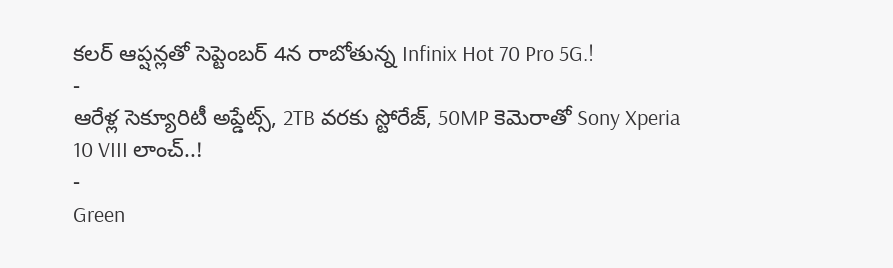కలర్ ఆప్షన్లతో సెప్టెంబర్ 4న రాబోతున్న Infinix Hot 70 Pro 5G.!
-
ఆరేళ్ల సెక్యూరిటీ అప్డేట్స్, 2TB వరకు స్టోరేజ్, 50MP కెమెరాతో Sony Xperia 10 VIII లాంచ్..!
-
Green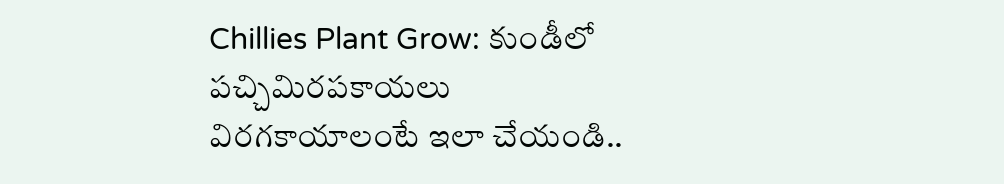Chillies Plant Grow: కుండీలో పచ్చిమిరపకాయలు విరగకాయాలంటే ఇలా చేయండి..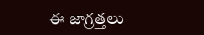ఈ జాగ్రత్తలు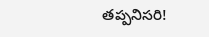తప్పనిసరి!